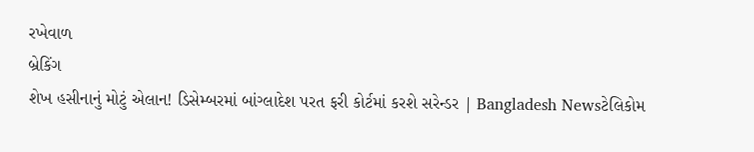રખેવાળ
બ્રેકિંગ
શેખ હસીનાનું મોટું એલાન! ડિસેમ્બરમાં બાંગ્લાદેશ પરત ફરી કોર્ટમાં કરશે સરેન્ડર | Bangladesh Newsટેલિકોમ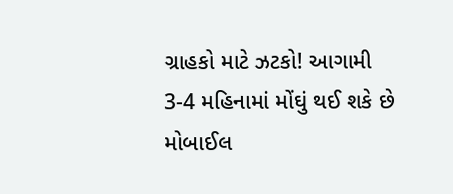ગ્રાહકો માટે ઝટકો! આગામી 3-4 મહિનામાં મોંઘું થઈ શકે છે મોબાઈલ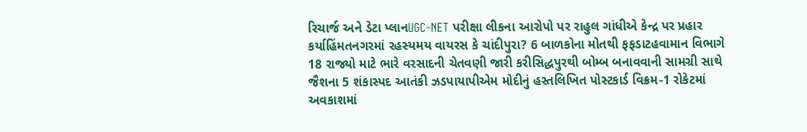રિચાર્જ અને ડેટા પ્લાનUGC-NET પરીક્ષા લીકના આરોપો પર રાહુલ ગાંધીએ કેન્દ્ર પર પ્રહાર કર્યાહિંમતનગરમાં રહસ્યમય વાયરસ કે ચાંદીપુરા? 6 બાળકોના મોતથી ફફડાટહવામાન વિભાગે 18 રાજ્યો માટે ભારે વરસાદની ચેતવણી જારી કરીસિદ્ધપુરથી બોમ્બ બનાવવાની સામગ્રી સાથે જૈશના 5 શંકાસ્પદ આતંકી ઝડપાયાપીએમ મોદીનું હસ્તલિખિત પોસ્ટકાર્ડ વિક્રમ-1 રોકેટમાં અવકાશમાં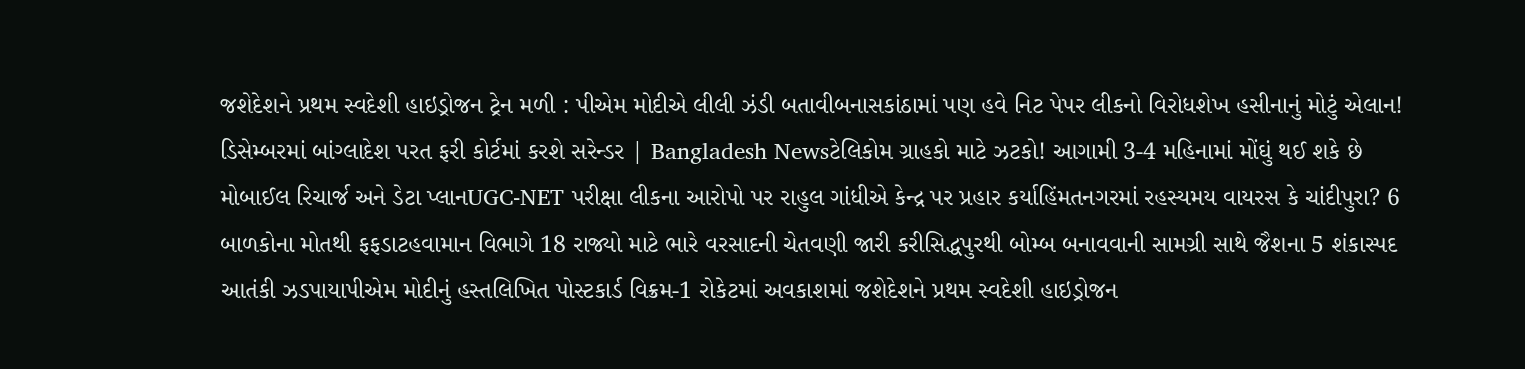જશેદેશને પ્રથમ સ્વદેશી હાઇડ્રોજન ટ્રેન મળી : પીએમ મોદીએ લીલી ઝંડી બતાવીબનાસકાંઠામાં પણ હવે નિટ પેપર લીકનો વિરોધશેખ હસીનાનું મોટું એલાન! ડિસેમ્બરમાં બાંગ્લાદેશ પરત ફરી કોર્ટમાં કરશે સરેન્ડર | Bangladesh Newsટેલિકોમ ગ્રાહકો માટે ઝટકો! આગામી 3-4 મહિનામાં મોંઘું થઈ શકે છે મોબાઈલ રિચાર્જ અને ડેટા પ્લાનUGC-NET પરીક્ષા લીકના આરોપો પર રાહુલ ગાંધીએ કેન્દ્ર પર પ્રહાર કર્યાહિંમતનગરમાં રહસ્યમય વાયરસ કે ચાંદીપુરા? 6 બાળકોના મોતથી ફફડાટહવામાન વિભાગે 18 રાજ્યો માટે ભારે વરસાદની ચેતવણી જારી કરીસિદ્ધપુરથી બોમ્બ બનાવવાની સામગ્રી સાથે જૈશના 5 શંકાસ્પદ આતંકી ઝડપાયાપીએમ મોદીનું હસ્તલિખિત પોસ્ટકાર્ડ વિક્રમ-1 રોકેટમાં અવકાશમાં જશેદેશને પ્રથમ સ્વદેશી હાઇડ્રોજન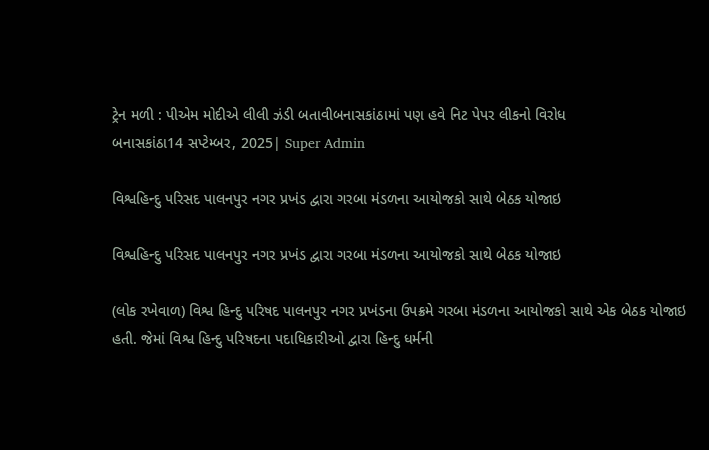ટ્રેન મળી : પીએમ મોદીએ લીલી ઝંડી બતાવીબનાસકાંઠામાં પણ હવે નિટ પેપર લીકનો વિરોધ
બનાસકાંઠા14 સપ્ટેમ્બર, 2025| Super Admin

વિશ્વહિન્દુ પરિસદ પાલનપુર નગર પ્રખંડ દ્વારા ગરબા મંડળના આયોજકો સાથે બેઠક યોજાઇ

વિશ્વહિન્દુ પરિસદ પાલનપુર નગર પ્રખંડ દ્વારા ગરબા મંડળના આયોજકો સાથે બેઠક યોજાઇ

(લોક રખેવાળ) વિશ્વ હિન્દુ પરિષદ પાલનપુર નગર પ્રખંડના ઉપક્રમે ગરબા મંડળના આયોજકો સાથે એક બેઠક યોજાઇ હતી. જેમાં વિશ્વ હિન્દુ પરિષદના પદાધિકારીઓ દ્વારા હિન્દુ ધર્મની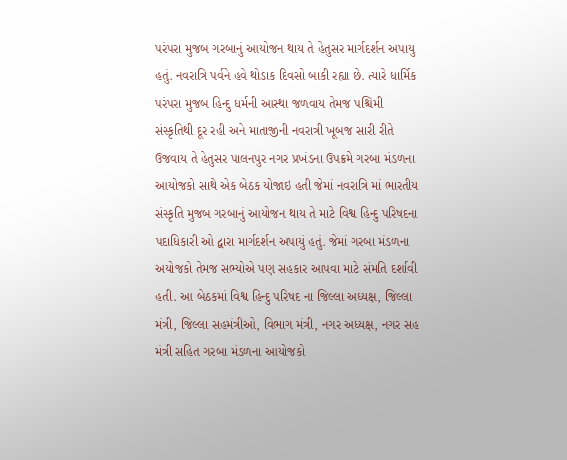પરંપરા મુજબ ગરબાનું આયોજન થાય તે હેતુસર માર્ગદર્શન અપાયુ હતું. નવરાત્રિ પર્વને હવે થોડાક દિવસો બાકી રહ્યા છે. ત્યારે ધાર્મિક પરંપરા મુજબ હિન્દુ ધર્મની આસ્થા જળવાય તેમજ પશ્ચિમી સંસ્કૃતિથી દૂર રહી અને માતાજીની નવરાત્રી ખૂબજ સારી રીતે ઉજવાય તે હેતુસર પાલનપુર નગર પ્રખંડના ઉપક્રમે ગરબા મંડળના આયોજકો સાથે એક બેઠક યોજાઇ હતી જેમાં નવરાત્રિ માં ભારતીય સંસ્કૃતિ મુજબ ગરબાનું આયોજન થાય તે માટે વિશ્વ હિન્દુ પરિષદના પદાધિકારી ઓ દ્વારા માર્ગદર્શન અપાયું હતું. જેમાં ગરબા મંડળના અયોજકો તેમજ સભ્યોએ પણ સહકાર આપવા માટે સંમતિ દર્શાવી હતી. આ બેઠકમાં વિશ્વ હિન્દુ પરિષદ ના જિલ્લા અધ્યક્ષ, જિલ્લા મંત્રી, જિલ્લા સહમંત્રીઓ, વિભાગ મંત્રી, નગર અધ્યક્ષ, નગર સહ મંત્રી સહિત ગરબા મંડળના આયોજકો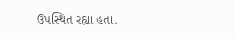ઉપસ્થિત રહ્યા હતા.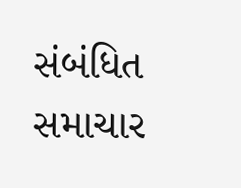સંબંધિત સમાચાર